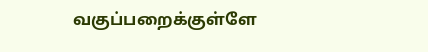வகுப்பறைக்குள்ளே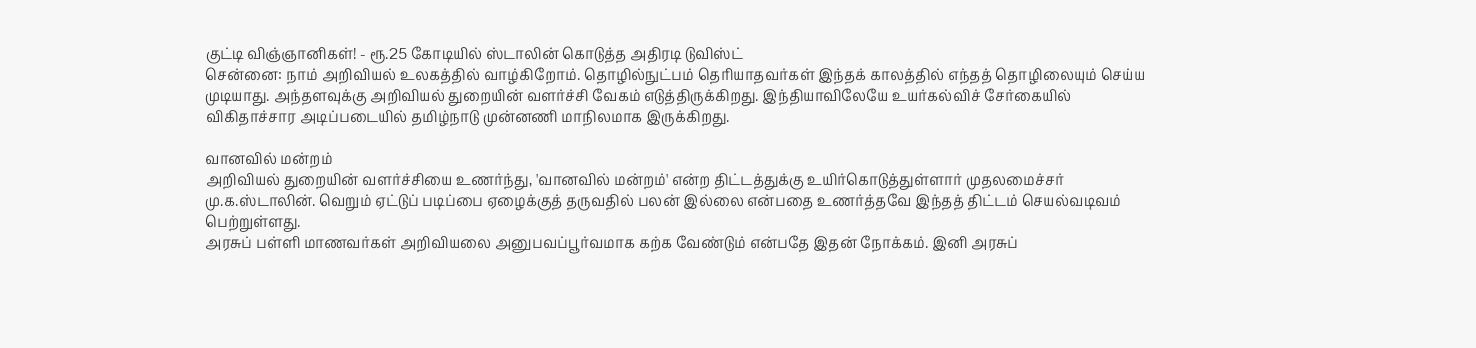குட்டி விஞ்ஞானிகள்! - ரூ.25 கோடியில் ஸ்டாலின் கொடுத்த அதிரடி டுவிஸ்ட்
சென்னை: நாம் அறிவியல் உலகத்தில் வாழ்கிறோம். தொழில்நுட்பம் தெரியாதவர்கள் இந்தக் காலத்தில் எந்தத் தொழிலையும் செய்ய முடியாது. அந்தளவுக்கு அறிவியல் துறையின் வளர்ச்சி வேகம் எடுத்திருக்கிறது. இந்தியாவிலேயே உயர்கல்விச் சேர்கையில் விகிதாச்சார அடிப்படையில் தமிழ்நாடு முன்னணி மாநிலமாக இருக்கிறது.

வானவில் மன்றம்
அறிவியல் துறையின் வளர்ச்சியை உணர்ந்து, 'வானவில் மன்றம்' என்ற திட்டத்துக்கு உயிர்கொடுத்துள்ளார் முதலமைச்சர் மு.க.ஸ்டாலின். வெறும் ஏட்டுப் படிப்பை ஏழைக்குத் தருவதில் பலன் இல்லை என்பதை உணர்த்தவே இந்தத் திட்டம் செயல்வடிவம் பெற்றுள்ளது.
அரசுப் பள்ளி மாணவர்கள் அறிவியலை அனுபவப்பூர்வமாக கற்க வேண்டும் என்பதே இதன் நோக்கம். இனி அரசுப்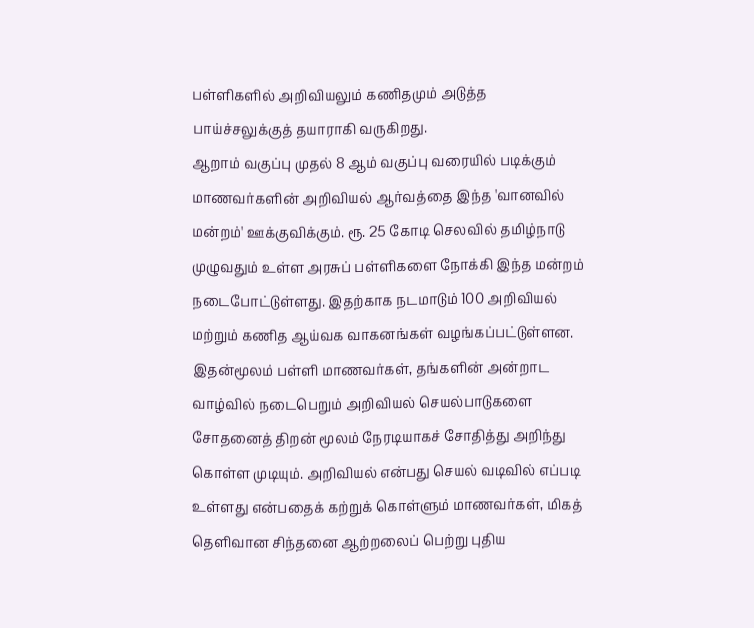பள்ளிகளில் அறிவியலும் கணிதமும் அடுத்த பாய்ச்சலுக்குத் தயாராகி வருகிறது.
ஆறாம் வகுப்பு முதல் 8 ஆம் வகுப்பு வரையில் படிக்கும் மாணவர்களின் அறிவியல் ஆர்வத்தை இந்த 'வானவில் மன்றம்' ஊக்குவிக்கும். ரூ. 25 கோடி செலவில் தமிழ்நாடு முழுவதும் உள்ள அரசுப் பள்ளிகளை நோக்கி இந்த மன்றம் நடைபோட்டுள்ளது. இதற்காக நடமாடும் 100 அறிவியல் மற்றும் கணித ஆய்வக வாகனங்கள் வழங்கப்பட்டுள்ளன.
இதன்மூலம் பள்ளி மாணவர்கள், தங்களின் அன்றாட வாழ்வில் நடைபெறும் அறிவியல் செயல்பாடுகளை சோதனைத் திறன் மூலம் நேரடியாகச் சோதித்து அறிந்து கொள்ள முடியும். அறிவியல் என்பது செயல் வடிவில் எப்படி உள்ளது என்பதைக் கற்றுக் கொள்ளும் மாணவர்கள், மிகத் தெளிவான சிந்தனை ஆற்றலைப் பெற்று புதிய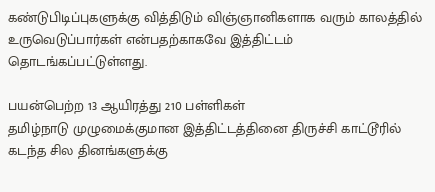கண்டுபிடிப்புகளுக்கு வித்திடும் விஞ்ஞானிகளாக வரும் காலத்தில் உருவெடுப்பார்கள் என்பதற்காகவே இத்திட்டம் தொடங்கப்பட்டுள்ளது.

பயன்பெற்ற 13 ஆயிரத்து 210 பள்ளிகள்
தமிழ்நாடு முழுமைக்குமான இத்திட்டத்தினை திருச்சி காட்டூரில் கடந்த சில தினங்களுக்கு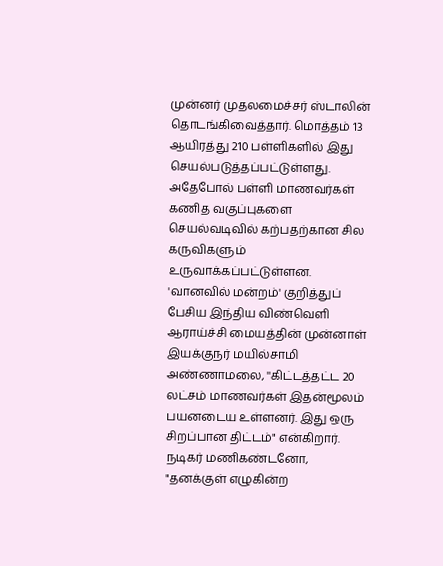முன்னர் முதலமைச்சர் ஸ்டாலின் தொடங்கிவைத்தார். மொத்தம் 13 ஆயிரத்து 210 பள்ளிகளில் இது செயல்படுத்தப்பட்டுள்ளது. அதேபோல் பள்ளி மாணவர்கள் கணித வகுப்புகளை செயல்வடிவில் கற்பதற்கான சில கருவிகளும் உருவாக்கப்பட்டுள்ளன.
'வானவில் மன்றம்' குறித்துப் பேசிய இந்திய விண்வெளி ஆராய்ச்சி மையத்தின் முன்னாள் இயக்குநர் மயில்சாமி அண்ணாமலை, ''கிட்டத்தட்ட 20 லட்சம் மாணவர்கள் இதன்மூலம் பயனடைய உள்ளனர். இது ஒரு சிறப்பான திட்டம்" என்கிறார்.
நடிகர் மணிகண்டனோ, "தனக்குள் எழுகின்ற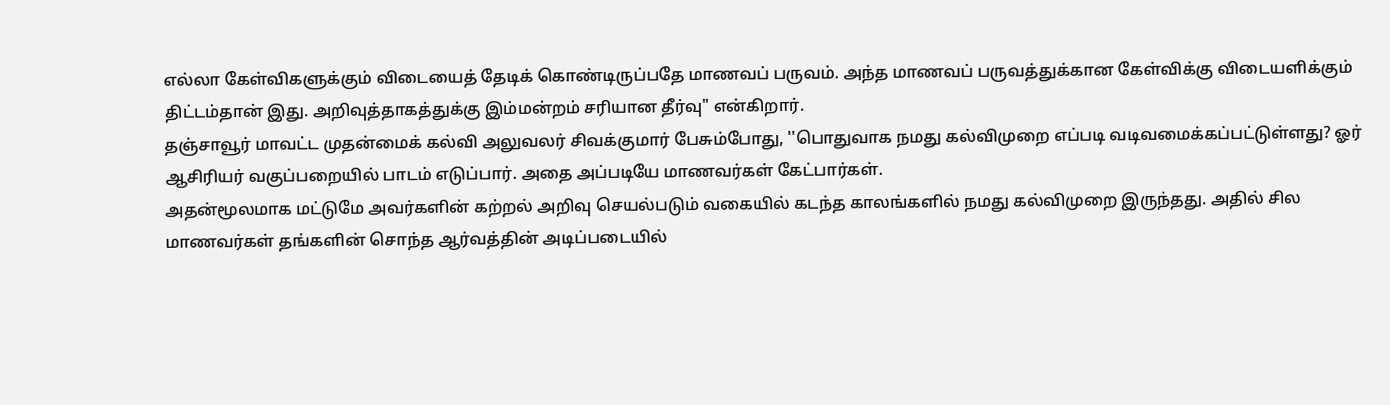எல்லா கேள்விகளுக்கும் விடையைத் தேடிக் கொண்டிருப்பதே மாணவப் பருவம். அந்த மாணவப் பருவத்துக்கான கேள்விக்கு விடையளிக்கும் திட்டம்தான் இது. அறிவுத்தாகத்துக்கு இம்மன்றம் சரியான தீர்வு" என்கிறார்.
தஞ்சாவூர் மாவட்ட முதன்மைக் கல்வி அலுவலர் சிவக்குமார் பேசும்போது, ''பொதுவாக நமது கல்விமுறை எப்படி வடிவமைக்கப்பட்டுள்ளது? ஓர் ஆசிரியர் வகுப்பறையில் பாடம் எடுப்பார். அதை அப்படியே மாணவர்கள் கேட்பார்கள்.
அதன்மூலமாக மட்டுமே அவர்களின் கற்றல் அறிவு செயல்படும் வகையில் கடந்த காலங்களில் நமது கல்விமுறை இருந்தது. அதில் சில மாணவர்கள் தங்களின் சொந்த ஆர்வத்தின் அடிப்படையில்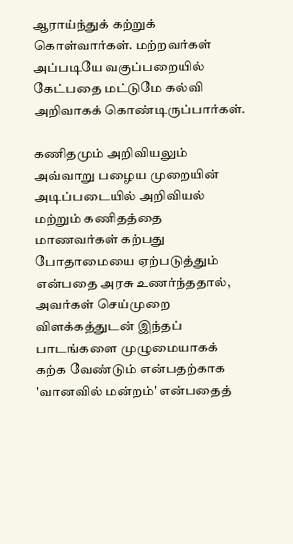ஆராய்ந்துக் கற்றுக் கொள்வார்கள். மற்றவர்கள் அப்படியே வகுப்பறையில் கேட்பதை மட்டுமே கல்வி அறிவாகக் கொண்டிருப்பார்கள்.

கணிதமும் அறிவியலும்
அவ்வாறு பழைய முறையின் அடிப்படையில் அறிவியல் மற்றும் கணிதத்தை மாணவர்கள் கற்பது போதாமையை ஏற்படுத்தும் என்பதை அரசு உணர்ந்ததால், அவர்கள் செய்முறை விளக்கத்துடன் இந்தப் பாடங்களை முழுமையாகக் கற்க வேண்டும் என்பதற்காக 'வானவில் மன்றம்' என்பதைத்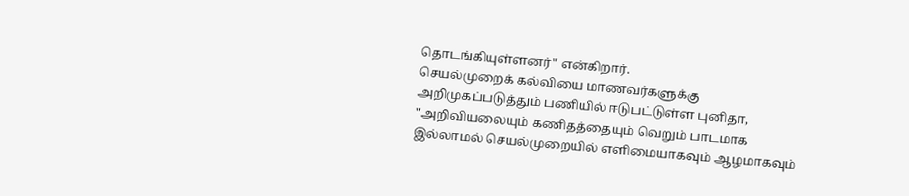தொடங்கியுள்ளனர்" என்கிறார்.
செயல்முறைக் கல்வியை மாணவர்களுக்கு அறிமுகப்படுத்தும் பணியில் ஈடுபட்டுள்ள புனிதா, "அறிவியலையும் கணிதத்தையும் வெறும் பாடமாக இல்லாமல் செயல்முறையில் எளிமையாகவும் ஆழமாகவும்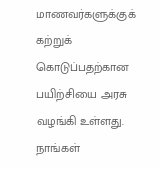மாணவர்களுக்குக் கற்றுக் கொடுப்பதற்கான பயிற்சியை அரசு வழங்கி உள்ளது. நாங்கள்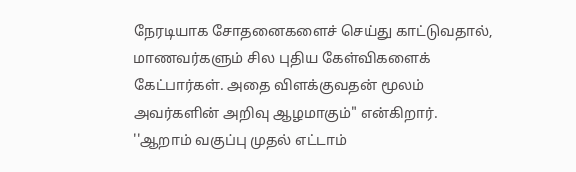நேரடியாக சோதனைகளைச் செய்து காட்டுவதால், மாணவர்களும் சில புதிய கேள்விகளைக் கேட்பார்கள். அதை விளக்குவதன் மூலம் அவர்களின் அறிவு ஆழமாகும்" என்கிறார்.
''ஆறாம் வகுப்பு முதல் எட்டாம்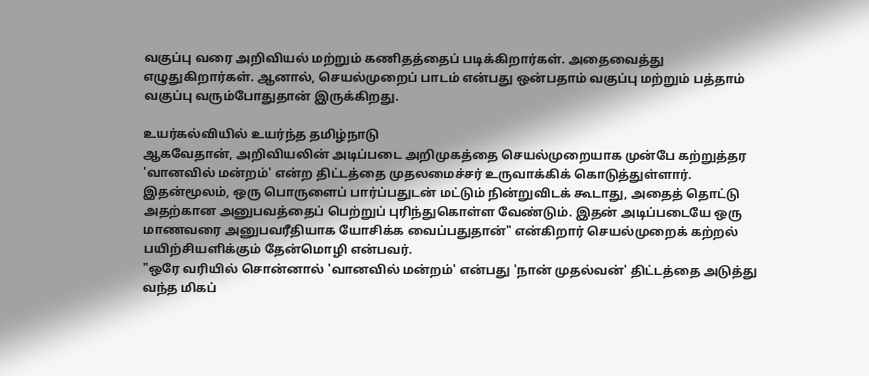வகுப்பு வரை அறிவியல் மற்றும் கணிதத்தைப் படிக்கிறார்கள். அதைவைத்து எழுதுகிறார்கள். ஆனால், செயல்முறைப் பாடம் என்பது ஒன்பதாம் வகுப்பு மற்றும் பத்தாம் வகுப்பு வரும்போதுதான் இருக்கிறது.

உயர்கல்வியில் உயர்ந்த தமிழ்நாடு
ஆகவேதான், அறிவியலின் அடிப்படை அறிமுகத்தை செயல்முறையாக முன்பே கற்றுத்தர 'வானவில் மன்றம்' என்ற திட்டத்தை முதலமைச்சர் உருவாக்கிக் கொடுத்துள்ளார். இதன்மூலம், ஒரு பொருளைப் பார்ப்பதுடன் மட்டும் நின்றுவிடக் கூடாது, அதைத் தொட்டு அதற்கான அனுபவத்தைப் பெற்றுப் புரிந்துகொள்ள வேண்டும். இதன் அடிப்படையே ஒரு மாணவரை அனுபவரீதியாக யோசிக்க வைப்பதுதான்" என்கிறார் செயல்முறைக் கற்றல் பயிற்சியளிக்கும் தேன்மொழி என்பவர்.
"ஒரே வரியில் சொன்னால் 'வானவில் மன்றம்' என்பது 'நான் முதல்வன்' திட்டத்தை அடுத்து வந்த மிகப்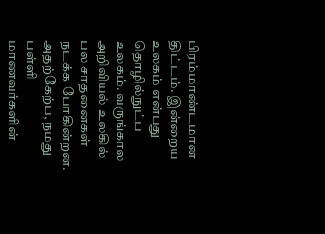பிரம்மாண்டமான திட்டம். இன்றைய உலகம் என்பது தொழில்நுட்ப உலகம். வருங்கால அறிவியல் உலகில் பல சாதனைகள் நடக்க போகின்றன. அதற்கேற்ப, நமது பள்ளி மாணவர்களின்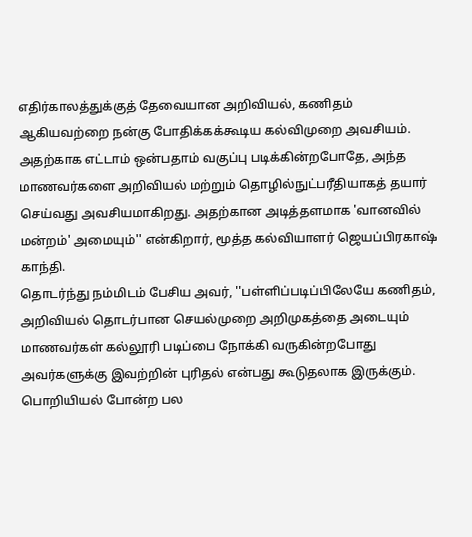எதிர்காலத்துக்குத் தேவையான அறிவியல், கணிதம் ஆகியவற்றை நன்கு போதிக்கக்கூடிய கல்விமுறை அவசியம்.
அதற்காக எட்டாம் ஒன்பதாம் வகுப்பு படிக்கின்றபோதே, அந்த மாணவர்களை அறிவியல் மற்றும் தொழில்நுட்பரீதியாகத் தயார் செய்வது அவசியமாகிறது. அதற்கான அடித்தளமாக 'வானவில் மன்றம்' அமையும்'' என்கிறார், மூத்த கல்வியாளர் ஜெயப்பிரகாஷ் காந்தி.
தொடர்ந்து நம்மிடம் பேசிய அவர், ''பள்ளிப்படிப்பிலேயே கணிதம், அறிவியல் தொடர்பான செயல்முறை அறிமுகத்தை அடையும் மாணவர்கள் கல்லூரி படிப்பை நோக்கி வருகின்றபோது அவர்களுக்கு இவற்றின் புரிதல் என்பது கூடுதலாக இருக்கும். பொறியியல் போன்ற பல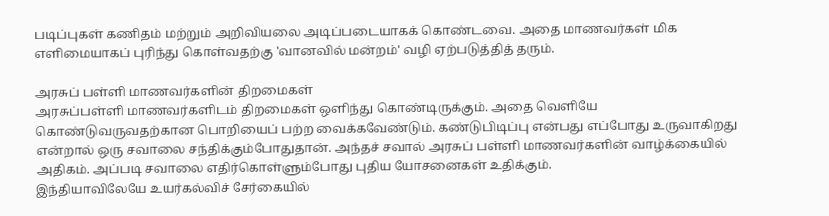படிப்புகள் கணிதம் மற்றும் அறிவியலை அடிப்படையாகக் கொண்டவை. அதை மாணவர்கள் மிக எளிமையாகப் புரிந்து கொள்வதற்கு 'வானவில் மன்றம்' வழி ஏற்படுத்தித் தரும்.

அரசுப் பள்ளி மாணவர்களின் திறமைகள்
அரசுப்பள்ளி மாணவர்களிடம் திறமைகள் ஒளிந்து கொண்டிருக்கும். அதை வெளியே கொண்டுவருவதற்கான பொறியைப் பற்ற வைக்கவேண்டும். கண்டுபிடிப்பு என்பது எப்போது உருவாகிறது என்றால் ஒரு சவாலை சந்திக்கும்போதுதான். அந்தச் சவால் அரசுப் பள்ளி மாணவர்களின் வாழ்க்கையில் அதிகம். அப்படி சவாலை எதிர்கொள்ளும்போது புதிய யோசனைகள் உதிக்கும்.
இந்தியாவிலேயே உயர்கல்விச் சேர்கையில்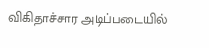விகிதாச்சார அடிப்படையில்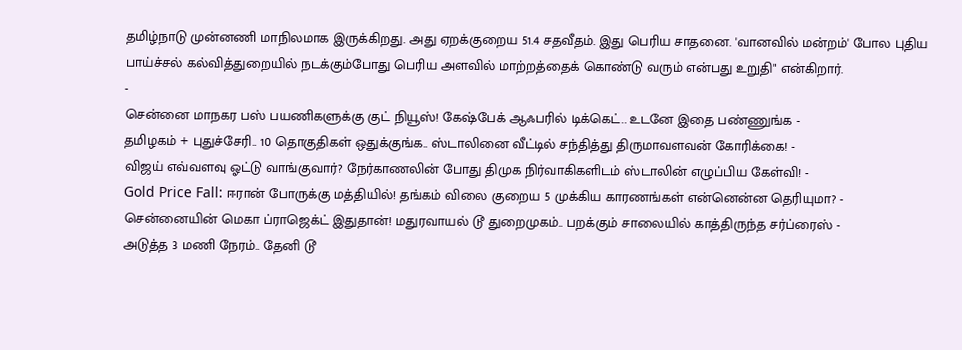தமிழ்நாடு முன்னணி மாநிலமாக இருக்கிறது. அது ஏறக்குறைய 51.4 சதவீதம். இது பெரிய சாதனை. 'வானவில் மன்றம்' போல புதிய பாய்ச்சல் கல்வித்துறையில் நடக்கும்போது பெரிய அளவில் மாற்றத்தைக் கொண்டு வரும் என்பது உறுதி" என்கிறார்.
-
சென்னை மாநகர பஸ் பயணிகளுக்கு குட் நியூஸ்! கேஷ்பேக் ஆஃபரில் டிக்கெட்.. உடனே இதை பண்ணுங்க -
தமிழகம் + புதுச்சேரி.. 10 தொகுதிகள் ஒதுக்குங்க.. ஸ்டாலினை வீட்டில் சந்தித்து திருமாவளவன் கோரிக்கை! -
விஜய் எவ்வளவு ஓட்டு வாங்குவார்? நேர்காணலின் போது திமுக நிர்வாகிகளிடம் ஸ்டாலின் எழுப்பிய கேள்வி! -
Gold Price Fall: ஈரான் போருக்கு மத்தியில்! தங்கம் விலை குறைய 5 முக்கிய காரணங்கள் என்னென்ன தெரியுமா? -
சென்னையின் மெகா ப்ராஜெக்ட் இதுதான்! மதுரவாயல் டூ துறைமுகம்.. பறக்கும் சாலையில் காத்திருந்த சர்ப்ரைஸ் -
அடுத்த 3 மணி நேரம்.. தேனி டூ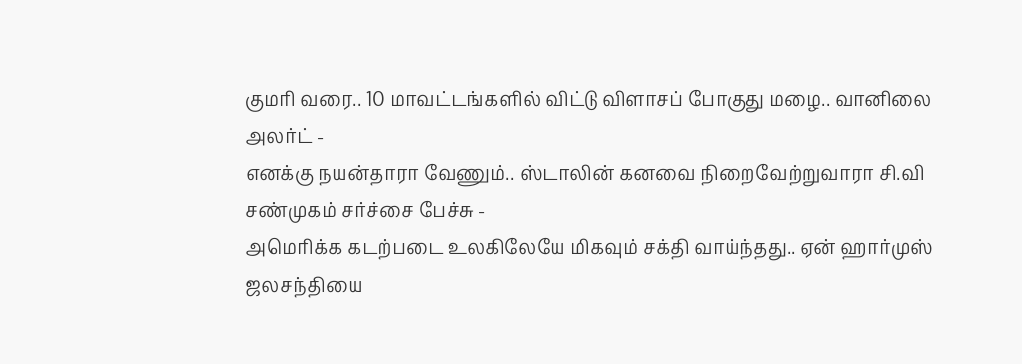குமரி வரை.. 10 மாவட்டங்களில் விட்டு விளாசப் போகுது மழை.. வானிலை அலர்ட் -
எனக்கு நயன்தாரா வேணும்.. ஸ்டாலின் கனவை நிறைவேற்றுவாரா சி.வி சண்முகம் சர்ச்சை பேச்சு -
அமெரிக்க கடற்படை உலகிலேயே மிகவும் சக்தி வாய்ந்தது.. ஏன் ஹார்முஸ் ஜலசந்தியை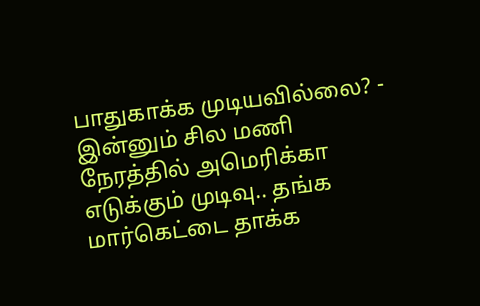பாதுகாக்க முடியவில்லை? -
இன்னும் சில மணி நேரத்தில் அமெரிக்கா எடுக்கும் முடிவு.. தங்க மார்கெட்டை தாக்க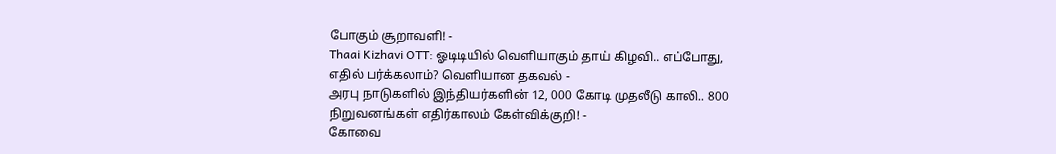போகும் சூறாவளி! -
Thaai Kizhavi OTT: ஓடிடியில் வெளியாகும் தாய் கிழவி.. எப்போது, எதில் பர்க்கலாம்? வெளியான தகவல் -
அரபு நாடுகளில் இந்தியர்களின் 12, 000 கோடி முதலீடு காலி.. 800 நிறுவனங்கள் எதிர்காலம் கேள்விக்குறி! -
கோவை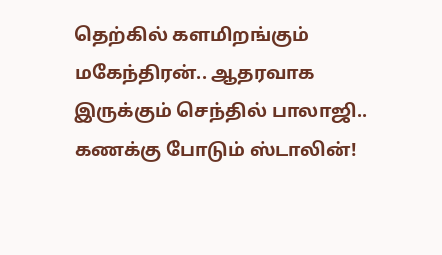தெற்கில் களமிறங்கும் மகேந்திரன்.. ஆதரவாக இருக்கும் செந்தில் பாலாஜி.. கணக்கு போடும் ஸ்டாலின்!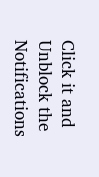Click it and Unblock the Notifications